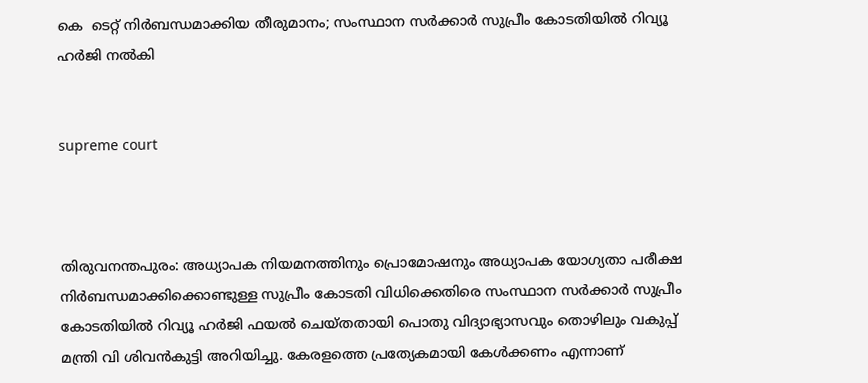കെ  ടെറ്റ് നിര്‍ബന്ധമാക്കിയ തീരുമാനം; സംസ്ഥാന സര്‍ക്കാര്‍ സുപ്രീം കോടതിയില്‍ റിവ്യൂ ഹര്‍ജി നല്‍കി


supreme court



തിരുവനന്തപുരം: അധ്യാപക നിയമനത്തിനും പ്രൊമോഷനും അധ്യാപക യോഗ്യതാ പരീക്ഷ നിര്‍ബന്ധമാക്കിക്കൊണ്ടുള്ള സുപ്രീം കോടതി വിധിക്കെതിരെ സംസ്ഥാന സര്‍ക്കാര്‍ സുപ്രീം കോടതിയില്‍ റിവ്യൂ ഹര്‍ജി ഫയല്‍ ചെയ്തതായി പൊതു വിദ്യാഭ്യാസവും തൊഴിലും വകുപ്പ് മന്ത്രി വി ശിവന്‍കുട്ടി അറിയിച്ചു. കേരളത്തെ പ്രത്യേകമായി കേള്‍ക്കണം എന്നാണ്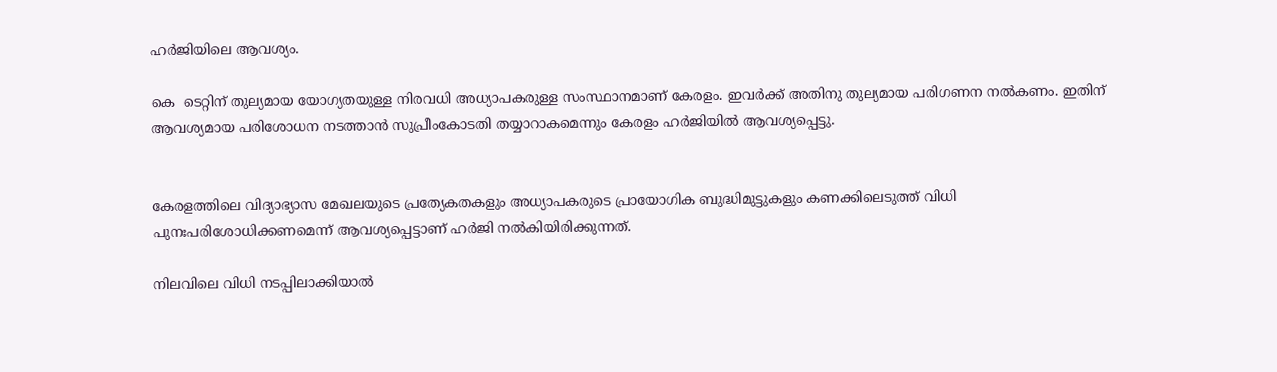ഹര്‍ജിയിലെ ആവശ്യം.

കെ  ടെറ്റിന് തുല്യമായ യോഗ്യതയുള്ള നിരവധി അധ്യാപകരുള്ള സംസ്ഥാനമാണ് കേരളം. ഇവര്‍ക്ക് അതിനു തുല്യമായ പരിഗണന നല്‍കണം. ഇതിന് ആവശ്യമായ പരിശോധന നടത്താന്‍ സുപ്രീംകോടതി തയ്യാറാകമെന്നും കേരളം ഹര്‍ജിയില്‍ ആവശ്യപ്പെട്ടു.


കേരളത്തിലെ വിദ്യാഭ്യാസ മേഖലയുടെ പ്രത്യേകതകളും അധ്യാപകരുടെ പ്രായോഗിക ബുദ്ധിമുട്ടുകളും കണക്കിലെടുത്ത് വിധി പുനഃപരിശോധിക്കണമെന്ന് ആവശ്യപ്പെട്ടാണ് ഹര്‍ജി നല്‍കിയിരിക്കുന്നത്.

നിലവിലെ വിധി നടപ്പിലാക്കിയാല്‍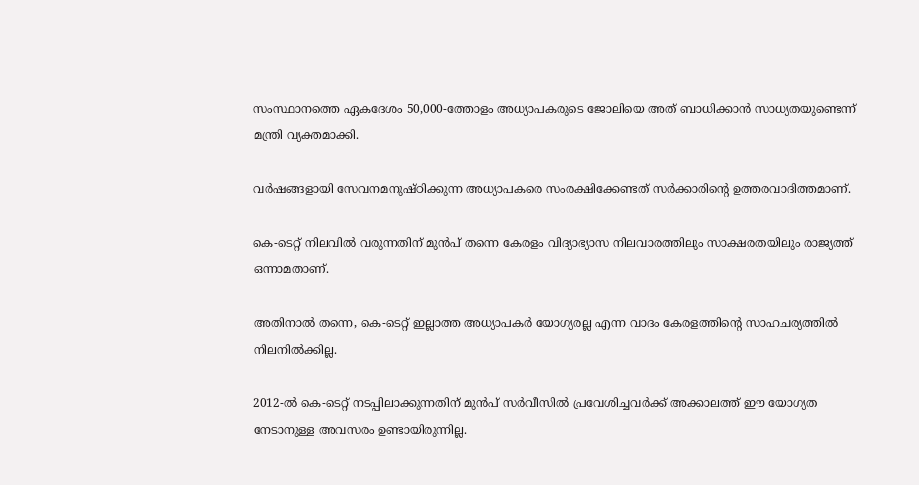സംസ്ഥാനത്തെ ഏകദേശം 50,000-ത്തോളം അധ്യാപകരുടെ ജോലിയെ അത് ബാധിക്കാന്‍ സാധ്യതയുണ്ടെന്ന് മന്ത്രി വ്യക്തമാക്കി.

വര്‍ഷങ്ങളായി സേവനമനുഷ്ഠിക്കുന്ന അധ്യാപകരെ സംരക്ഷിക്കേണ്ടത് സര്‍ക്കാരിന്റെ ഉത്തരവാദിത്തമാണ്.

കെ-ടെറ്റ് നിലവില്‍ വരുന്നതിന് മുന്‍പ് തന്നെ കേരളം വിദ്യാഭ്യാസ നിലവാരത്തിലും സാക്ഷരതയിലും രാജ്യത്ത് ഒന്നാമതാണ്.

അതിനാല്‍ തന്നെ, കെ-ടെറ്റ് ഇല്ലാത്ത അധ്യാപകര്‍ യോഗ്യരല്ല എന്ന വാദം കേരളത്തിന്റെ സാഹചര്യത്തില്‍ നിലനില്‍ക്കില്ല.

2012-ല്‍ കെ-ടെറ്റ് നടപ്പിലാക്കുന്നതിന് മുന്‍പ് സര്‍വീസില്‍ പ്രവേശിച്ചവര്‍ക്ക് അക്കാലത്ത് ഈ യോഗ്യത നേടാനുള്ള അവസരം ഉണ്ടായിരുന്നില്ല.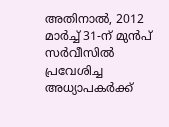അതിനാല്‍, 2012 മാര്‍ച്ച് 31-ന് മുന്‍പ് സര്‍വീസില്‍ പ്രവേശിച്ച അധ്യാപകര്‍ക്ക്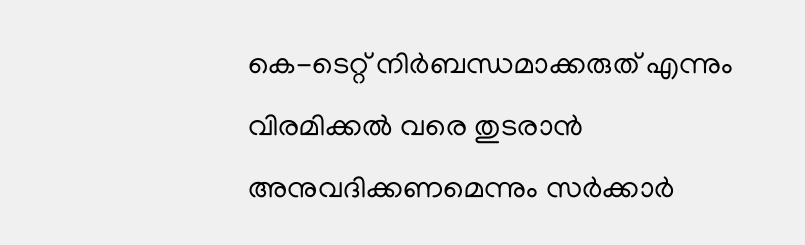കെ-ടെറ്റ് നിര്‍ബന്ധമാക്കരുത് എന്നും വിരമിക്കല്‍ വരെ തുടരാന്‍ അനുവദിക്കണമെന്നും സര്‍ക്കാര്‍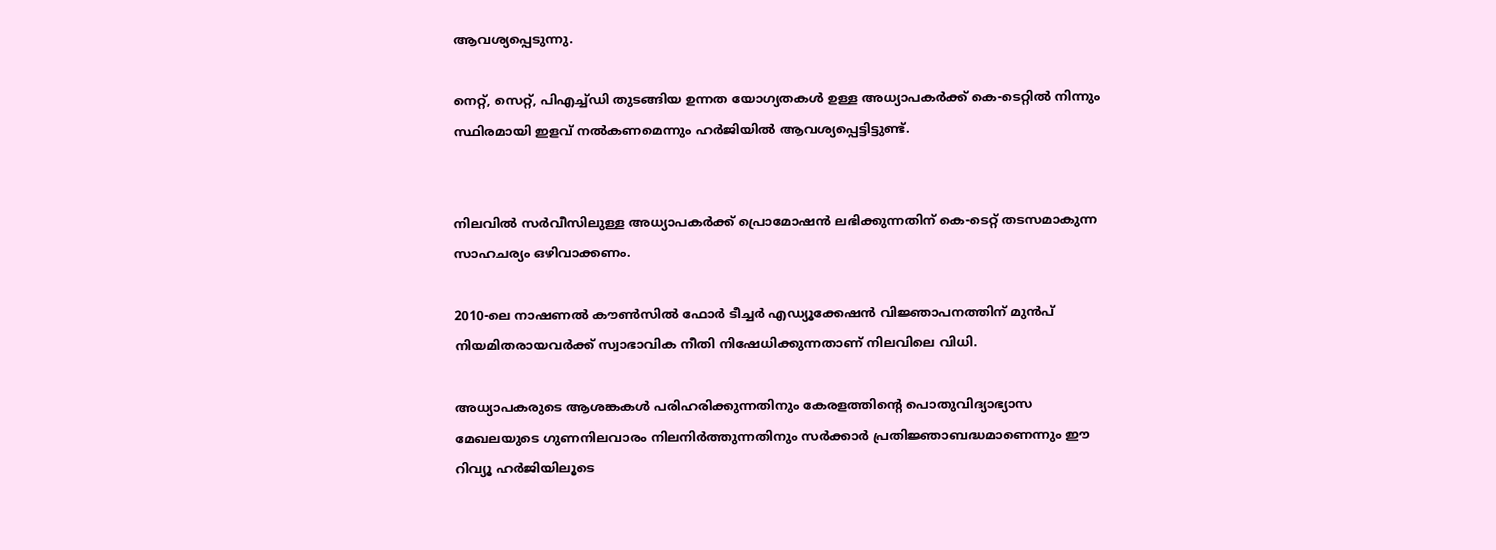ആവശ്യപ്പെടുന്നു.

നെറ്റ്, സെറ്റ്, പിഎച്ച്ഡി തുടങ്ങിയ ഉന്നത യോഗ്യതകള്‍ ഉള്ള അധ്യാപകര്‍ക്ക് കെ-ടെറ്റില്‍ നിന്നും സ്ഥിരമായി ഇളവ് നല്‍കണമെന്നും ഹര്‍ജിയില്‍ ആവശ്യപ്പെട്ടിട്ടുണ്ട്.


നിലവില്‍ സര്‍വീസിലുള്ള അധ്യാപകര്‍ക്ക് പ്രൊമോഷന്‍ ലഭിക്കുന്നതിന് കെ-ടെറ്റ് തടസമാകുന്ന സാഹചര്യം ഒഴിവാക്കണം.

2010-ലെ നാഷണല്‍ കൗണ്‍സില്‍ ഫോര്‍ ടീച്ചര്‍ എഡ്യൂക്കേഷന്‍ വിജ്ഞാപനത്തിന് മുന്‍പ് നിയമിതരായവര്‍ക്ക് സ്വാഭാവിക നീതി നിഷേധിക്കുന്നതാണ് നിലവിലെ വിധി.

അധ്യാപകരുടെ ആശങ്കകള്‍ പരിഹരിക്കുന്നതിനും കേരളത്തിന്റെ പൊതുവിദ്യാഭ്യാസ മേഖലയുടെ ഗുണനിലവാരം നിലനിര്‍ത്തുന്നതിനും സര്‍ക്കാര്‍ പ്രതിജ്ഞാബദ്ധമാണെന്നും ഈ റിവ്യൂ ഹര്‍ജിയിലൂടെ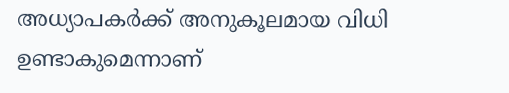അധ്യാപകര്‍ക്ക് അനുകൂലമായ വിധി ഉണ്ടാകുമെന്നാണ്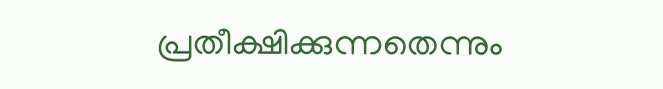പ്രതീക്ഷിക്കുന്നതെന്നും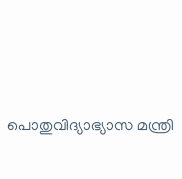പൊതുവിദ്യാഭ്യാസ മന്ത്രി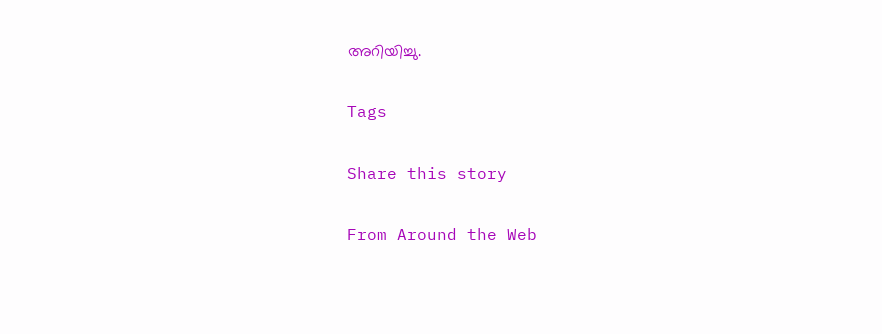അറിയിച്ചു.

Tags

Share this story

From Around the Web